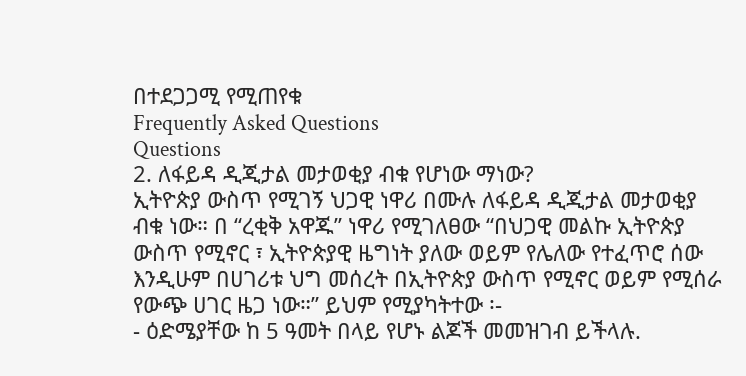በተደጋጋሚ የሚጠየቁ
Frequently Asked Questions
Questions
2. ለፋይዳ ዲጂታል መታወቂያ ብቁ የሆነው ማነው?
ኢትዮጵያ ውስጥ የሚገኝ ህጋዊ ነዋሪ በሙሉ ለፋይዳ ዲጂታል መታወቂያ ብቁ ነው። በ “ረቂቅ አዋጁ” ነዋሪ የሚገለፀው “በህጋዊ መልኩ ኢትዮጵያ ውስጥ የሚኖር ፣ ኢትዮጵያዊ ዜግነት ያለው ወይም የሌለው የተፈጥሮ ሰው እንዲሁም በሀገሪቱ ህግ መሰረት በኢትዮጵያ ውስጥ የሚኖር ወይም የሚሰራ የውጭ ሀገር ዜጋ ነው።” ይህም የሚያካትተው ፡-
- ዕድሜያቸው ከ 5 ዓመት በላይ የሆኑ ልጆች መመዝገብ ይችላሉ.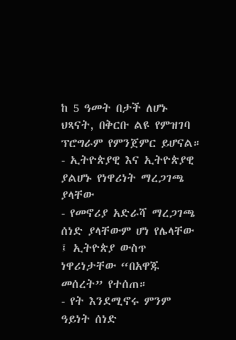ከ 5 ዓመት በታች ለሆኑ ህጻናት, በቅርቡ ልዩ የምዝገባ ፕሮግራም የምንጀምር ይሆናል። - ኢትዮጵያዊ እና ኢትዮጵያዊ ያልሆኑ የነዋሪነት ማረጋገጫ ያላቸው
- የመኖሪያ አድራሻ ማረጋገጫ ሰነድ ያላቸውም ሆነ የሌላቸው ፤ ኢትዮጵያ ውስጥ ነዋሪነታቸው “በአዋጁ መሰረት” የተሰጠ።
- የት እንደሚኖሩ ምንም ዓይነት ሰነድ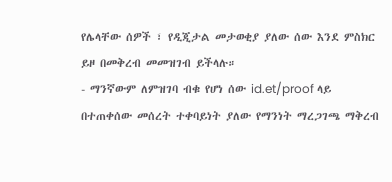የሌላቸው ሰዎች ፣ የዲጂታል መታወቂያ ያለው ሰው እንደ ምስክር ይዞ በመቅረብ መመዝገብ ይችላሉ።
- ማንኛውም ለምዝገባ ብቁ የሆነ ሰው id.et/proof ላይ በተጠቀሰው መሰረት ተቀባይነት ያለው የማንነት ማረጋገጫ ማቅረብ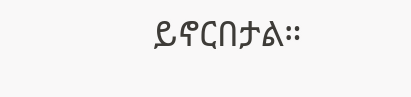ይኖርበታል።